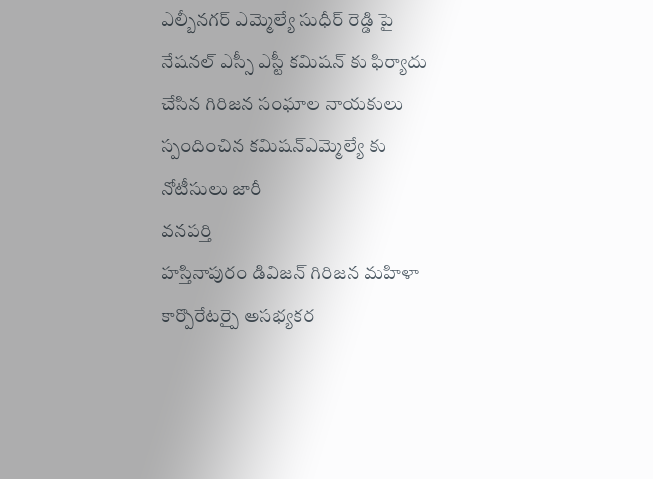ఎల్బీనగర్ ఎమ్మెల్యే సుధీర్ రెడ్డి పై నేషనల్ ఎస్సీ ఎస్టీ కమిషన్ కు ఫిర్యాదు చేసిన గిరిజన సంఘాల నాయకులు
స్పందించిన కమిషన్ఎమ్మెల్యే కు నోటీసులు జారీ
వనపర్తి
హస్తినాపురం డివిజన్ గిరిజన మహిళా కార్పొరేటర్పై అసభ్యకర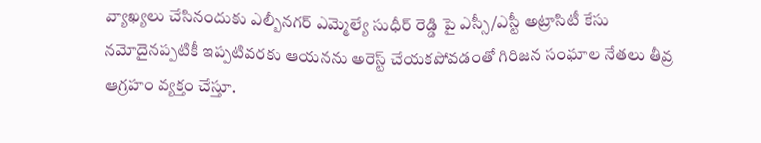వ్యాఖ్యలు చేసినందుకు ఎల్బీనగర్ ఎమ్మెల్యే సుధీర్ రెడ్డి పై ఎస్సీ/ఎస్టీ అట్రాసిటీ కేసు నమోదైనప్పటికీ ఇప్పటివరకు ఆయనను అరెస్ట్ చేయకపోవడంతో గిరిజన సంఘాల నేతలు తీవ్ర ఆగ్రహం వ్యక్తం చేస్తూ.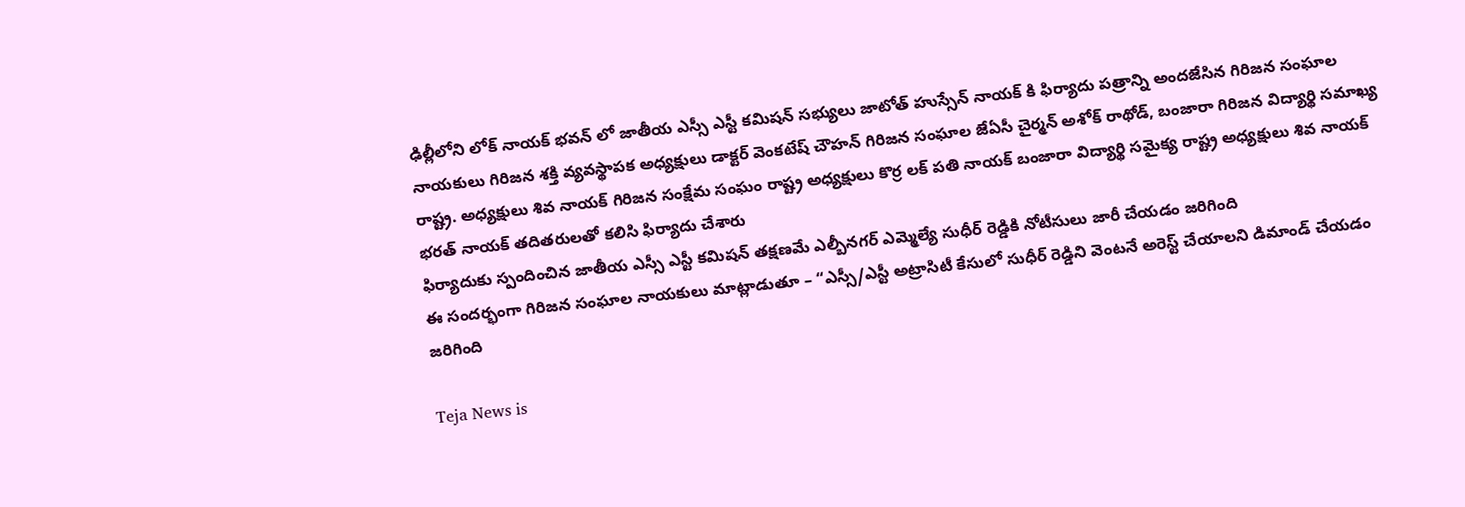ఢిల్లీలోని లోక్ నాయక్ భవన్ లో జాతీయ ఎస్సీ ఎస్టీ కమిషన్ సభ్యులు జాటోత్ హుస్సేన్ నాయక్ కి ఫిర్యాదు పత్రాన్ని అందజేసిన గిరిజన సంఘాల నాయకులు గిరిజన శక్తి వ్యవస్థాపక అధ్యక్షులు డాక్టర్ వెంకటేష్ చౌహన్ గిరిజన సంఘాల జేఏసీ చైర్మన్ అశోక్ రాథోడ్, బంజారా గిరిజన విద్యార్థి సమాఖ్య రాష్ట్ర. అధ్యక్షులు శివ నాయక్ గిరిజన సంక్షేమ సంఘం రాష్ట్ర అధ్యక్షులు కొర్ర లక్ పతి నాయక్ బంజారా విద్యార్థి సమైక్య రాష్ట్ర అధ్యక్షులు శివ నాయక్ భరత్ నాయక్ తదితరులతో కలిసి ఫిర్యాదు చేశారు
ఫిర్యాదుకు స్పందించిన జాతీయ ఎస్సీ ఎస్టీ కమిషన్ తక్షణమే ఎల్బీనగర్ ఎమ్మెల్యే సుధీర్ రెడ్డికి నోటీసులు జారీ చేయడం జరిగింది
ఈ సందర్భంగా గిరిజన సంఘాల నాయకులు మాట్లాడుతూ – “ఎస్సీ/ఎస్టీ అట్రాసిటీ కేసులో సుధీర్ రెడ్డిని వెంటనే అరెస్ట్ చేయాలని డిమాండ్ చేయడం జరిగింది

Teja News is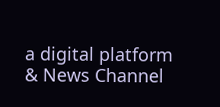a digital platform & News Channel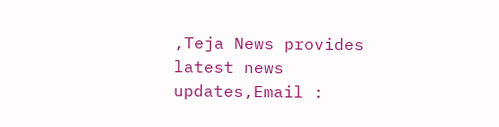,Teja News provides latest news updates,Email :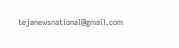tejanewsnational@gmail.com